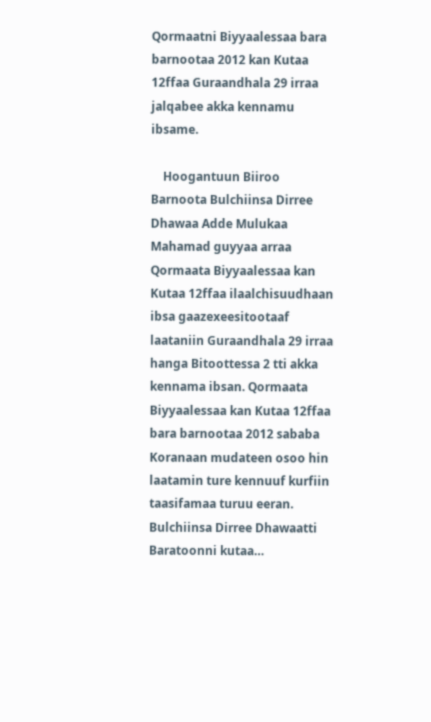Qormaatni Biyyaalessaa bara barnootaa 2012 kan Kutaa 12ffaa Guraandhala 29 irraa jalqabee akka kennamu ibsame.

    Hoogantuun Biiroo Barnoota Bulchiinsa Dirree Dhawaa Adde Mulukaa Mahamad guyyaa arraa Qormaata Biyyaalessaa kan Kutaa 12ffaa ilaalchisuudhaan ibsa gaazexeesitootaaf laataniin Guraandhala 29 irraa hanga Bitoottessa 2 tti akka kennama ibsan. Qormaata Biyyaalessaa kan Kutaa 12ffaa bara barnootaa 2012 sababa Koranaan mudateen osoo hin laatamin ture kennuuf kurfiin taasifamaa turuu eeran. Bulchiinsa Dirree Dhawaatti Baratoonni kutaa…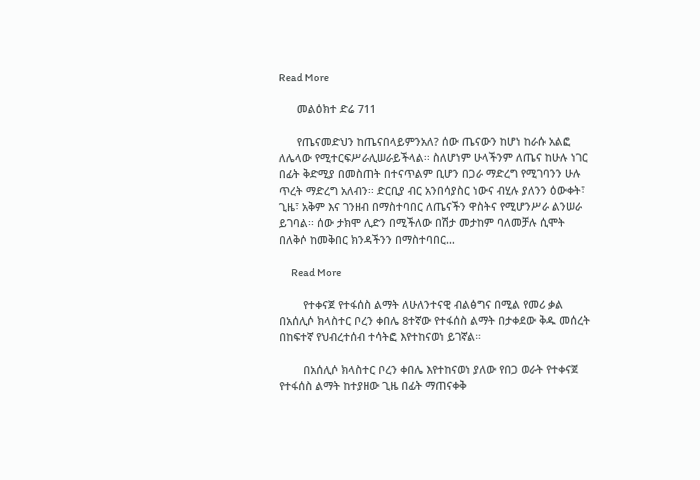Read More

      መልዕክተ ድሬ 711

      የጤናመድህን ከጤናበላይምንአለ? ሰው ጤናውን ከሆነ ከራሱ አልፎ ለሌላው የሚተርፍሥራሊሠራይችላል፡፡ ስለሆነም ሁላችንም ለጤና ከሁሉ ነገር በፊት ቅድሚያ በመስጠት በተናጥልም ቢሆን በጋራ ማድረግ የሚገባንን ሁሉ ጥረት ማድረግ አለብን፡፡ ድርቢያ ብር አንበሳያስር ነውና ብሂሉ ያለንን ዕውቀት፣ ጊዜ፣ አቅም እና ገንዘብ በማስተባበር ለጤናችን ዋስትና የሚሆንሥራ ልንሠራ ይገባል፡፡ ሰው ታክሞ ሊድን በሚችለው በሽታ መታከም ባለመቻሉ ሲሞት በለቅሶ ከመቅበር ክንዳችንን በማስተባበር…

      Read More

        የተቀናጀ የተፋሰስ ልማት ለሁለንተናዊ ብልፅግና በሚል የመሪ ቃል በአሰሊሶ ክላስተር ቦረን ቀበሌ 8ተኛው የተፋሰስ ልማት በታቀደው ቅዱ መሰረት በከፍተኛ የህብረተሰብ ተሳትፎ እየተከናወነ ይገኛል።

        በአሰሊሶ ክላስተር ቦረን ቀበሌ እየተከናወነ ያለው የበጋ ወራት የተቀናጀ የተፋሰስ ልማት ከተያዘው ጊዜ በፊት ማጠናቀቅ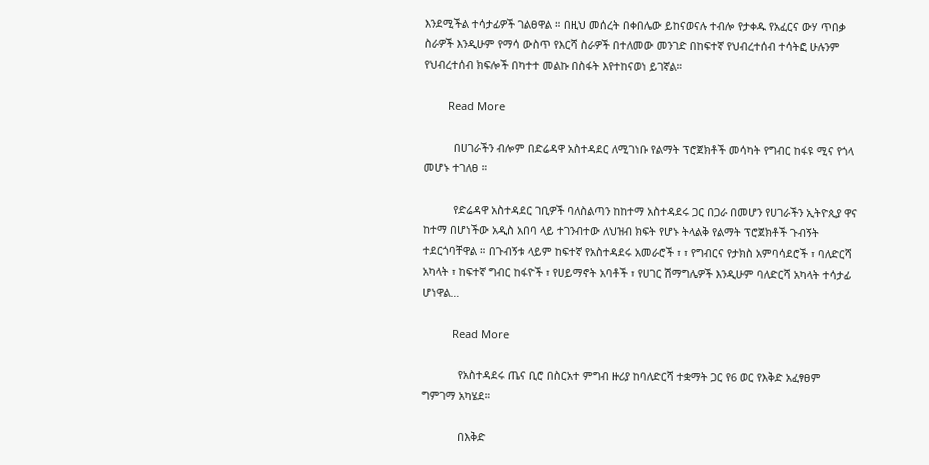እንደሚችል ተሳታፊዎች ገልፀዋል ። በዚህ መሰረት በቀበሌው ይከናወናሉ ተብሎ የታቀዱ የአፈርና ውሃ ጥበቃ ስራዎች እንዲሁም የማሳ ውስጥ የእርሻ ስራዎች በተለመው መንገድ በከፍተኛ የህብረተሰብ ተሳትፎ ሁሉንም የህብረተሰብ ክፍሎች በካተተ መልኩ በስፋት እየተከናወነ ይገኛል።

        Read More

          በሀገራችን ብሎም በድሬዳዋ አስተዳደር ለሚገነቡ የልማት ፕሮጀክቶች መሳካት የግብር ከፋዩ ሚና የጎላ መሆኑ ተገለፀ ።

          የድሬዳዋ አስተዳደር ገቢዎች ባለስልጣን ከከተማ አስተዳደሩ ጋር በጋራ በመሆን የሀገራችን ኢትዮጲያ ዋና ከተማ በሆነችው አዲስ አበባ ላይ ተገንብተው ለህዝብ ክፍት የሆኑ ትላልቅ የልማት ፕሮጀክቶች ጉብኝት ተደርጎባቸዋል ። በጉብኝቱ ላይም ከፍተኛ የአስተዳደሩ አመራሮች ፣ ፣ የግብርና የታክስ አምባሳደሮች ፣ ባለድርሻ አካላት ፣ ከፍተኛ ግብር ከፋዮች ፣ የሀይማኖት አባቶች ፣ የሀገር ሽማግሌዎች እንዲሁም ባለድርሻ አካላት ተሳታፊ ሆነዋል…

          Read More

            የአስተዳደሩ ጤና ቢሮ በስርአተ ምግብ ዙሪያ ከባለድርሻ ተቋማት ጋር የ6 ወር የእቅድ አፈፃፀም ግምገማ አካሄደ።

            በእቅድ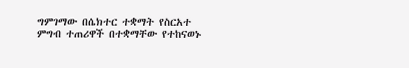ግምገማው በሴክተር ተቋማት የስርአተ ምግብ ተጠሪዋች በተቋማቸው የተከናወኑ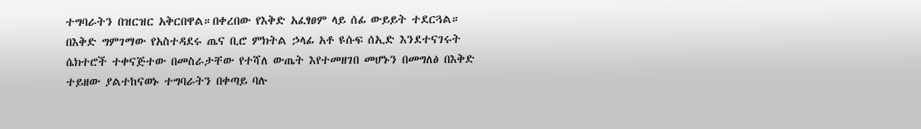ተግባራትን በዝርዝር አቅርበዋል።በቀረበው የእቅድ አፈፃፀም ላይ ሰፊ ውይይት ተደርጓል። በእቅድ ግምገማው የአስተዳደሩ ጤና ቢሮ ምክትል ኃላፊ አቶ ዩሱፍ ሰኢድ እንደተናገሩት ሴክተሮች ተቀናጅተው በመስራታቸው የተሻለ ውጤት እየተመዘገበ መሆኑን በመግለፅ በእቅድ ተይዘው ያልተከናወኑ ተግባራትን በቀጣይ ባሉ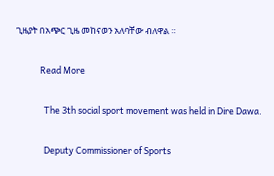ጊዜያት በአጭር ጊዜ መከናወን አለባቸው ብለዋል ።

            Read More

              The 3th social sport movement was held in Dire Dawa.

              Deputy Commissioner of Sports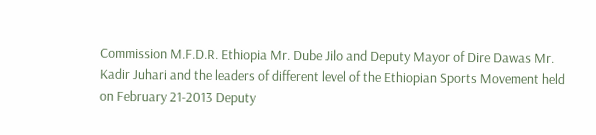Commission M.F.D.R. Ethiopia Mr. Dube Jilo and Deputy Mayor of Dire Dawas Mr. Kadir Juhari and the leaders of different level of the Ethiopian Sports Movement held on February 21-2013 Deputy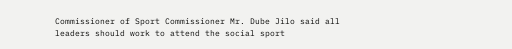Commissioner of Sport Commissioner Mr. Dube Jilo said all leaders should work to attend the social sport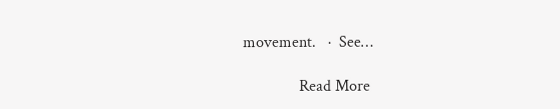movement.   ·  See…

              Read More